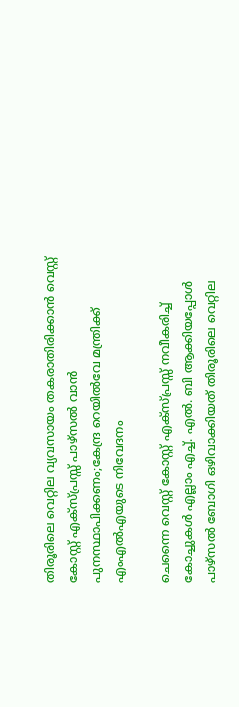തിരൂരിലെ വെറ്റില വ്യവസായം തകരാതിരിക്കാൻ വെസ്റ്റ് കോസ്റ്റ് എക്സ്പ്രസ്സ് പാഴ്സൽ വാൻ പുനസ്ഥാപിക്കണം;കേന്ദ്ര റെയിൽവേ മന്ത്രിക്ക് എംഎൽഎയുടെ നിവേദനം

ചെന്നൈ വെസ്റ്റ് കോസ്റ്റ് എക്സ്പ്രസ്സ് നവീകരിച്ച് കോച്ചുകൾ എല്ലാം എച്ച്. എൽ. ബി ആക്കിയപ്പോൾ
പാഴ്സൽ ബോഗി ഒഴിവാക്കിയത് തിരൂരിലെ വെറ്റില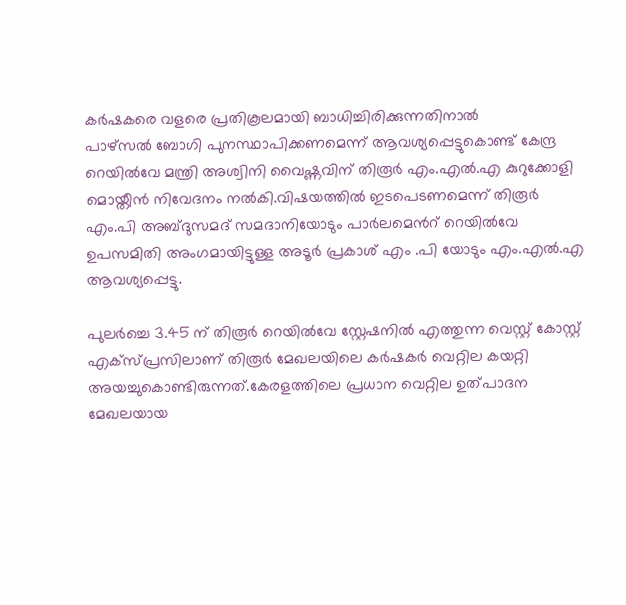കർഷകരെ വളരെ പ്രതികൂലമായി ബാധിച്ചിരിക്കുന്നതിനാൽ
പാഴ്സൽ ബോഗി പുനസ്ഥാപിക്കണമെന്ന് ആവശ്യപ്പെട്ടുകൊണ്ട് കേന്ദ്ര റെയിൽവേ മന്ത്രി അശ്വിനി വൈഷ്ണവിന് തിരൂർ എം.എൽ.എ കുറുക്കോളി മൊയ്തീൻ നിവേദനം നൽകി.വിഷയത്തിൽ ഇടപെടണമെന്ന് തിരൂർ എം.പി അബ്ദുസമദ് സമദാനിയോടും പാർലമെൻറ് റെയിൽവേ ഉപസമിതി അംഗമായിട്ടുള്ള അടൂർ പ്രകാശ് എം .പി യോടും എം.എൽ.എ ആവശ്യപ്പെട്ടു.

പുലർച്ചെ 3.45 ന് തിരൂർ റെയിൽവേ സ്റ്റേഷനിൽ എത്തുന്ന വെസ്റ്റ് കോസ്റ്റ് എക്സ്പ്രസിലാണ് തിരൂർ മേഖലയിലെ കർഷകർ വെറ്റില കയറ്റി അയച്ചുകൊണ്ടിരുന്നത്.കേരളത്തിലെ പ്രധാന വെറ്റില ഉത്പാദന മേഖലയായ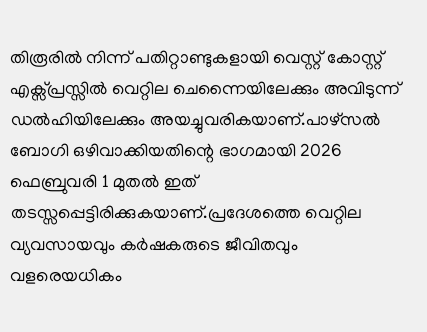തിരൂരിൽ നിന്ന് പതിറ്റാണ്ടുകളായി വെസ്റ്റ് കോസ്റ്റ് എക്സ്പ്രസ്സിൽ വെറ്റില ചെന്നൈയിലേക്കും അവിടുന്ന് ഡൽഹിയിലേക്കും അയച്ചുവരികയാണ്.പാഴ്സൽ ബോഗി ഒഴിവാക്കിയതിന്റെ ഭാഗമായി 2026 ഫെബ്രുവരി 1 മുതൽ ഇത് തടസ്സപ്പെട്ടിരിക്കുകയാണ്.പ്രദേശത്തെ വെറ്റില വ്യവസായവും കർഷകരുടെ ജീവിതവും വളരെയധികം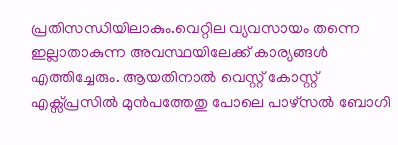പ്രതിസന്ധിയിലാകും.വെറ്റില വ്യവസായം തന്നെ ഇല്ലാതാകുന്ന അവസ്ഥയിലേക്ക് കാര്യങ്ങൾ എത്തിച്ചേരും. ആയതിനാൽ വെസ്റ്റ് കോസ്റ്റ് എക്സ്പ്രസിൽ മുൻപത്തേതു പോലെ പാഴ്സൽ ബോഗി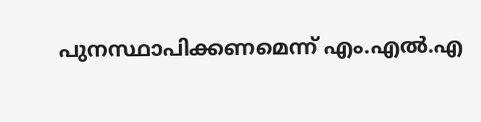പുനസ്ഥാപിക്കണമെന്ന് എം.എൽ.എ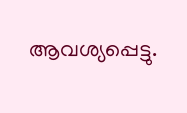ആവശ്യപ്പെട്ടു.